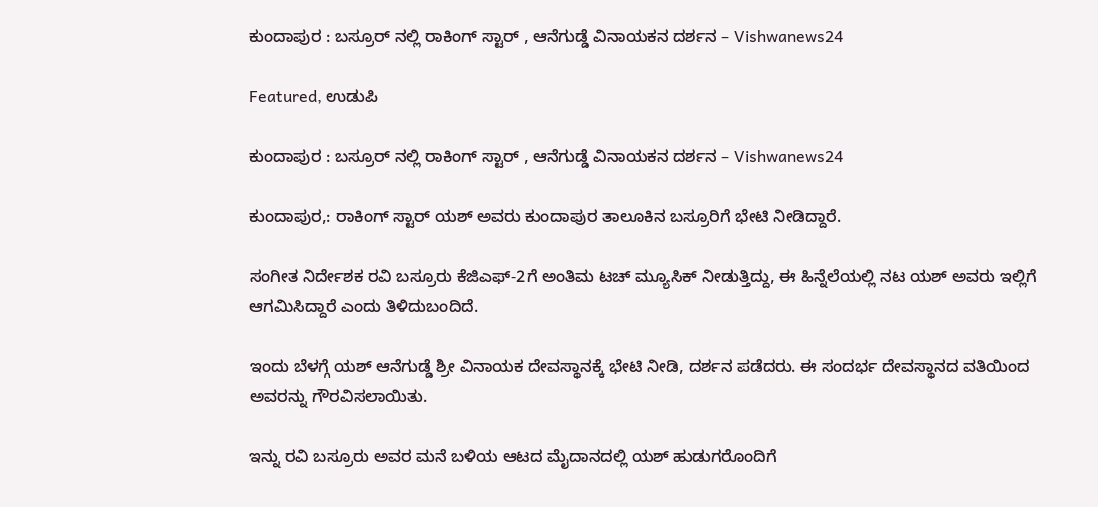ಕುಂದಾಪುರ : ಬಸ್ರೂರ್ ನಲ್ಲಿ ರಾಕಿಂಗ್ ಸ್ಟಾರ್ , ಆನೆಗುಡ್ಡೆ ವಿನಾಯಕನ ದರ್ಶನ – Vishwanews24

Featured, ಉಡುಪಿ

ಕುಂದಾಪುರ : ಬಸ್ರೂರ್ ನಲ್ಲಿ ರಾಕಿಂಗ್ ಸ್ಟಾರ್ , ಆನೆಗುಡ್ಡೆ ವಿನಾಯಕನ ದರ್ಶನ – Vishwanews24

ಕುಂದಾಪುರ,: ರಾಕಿಂಗ್ ಸ್ಟಾರ್ ಯಶ್ ಅವರು ಕುಂದಾಪುರ ತಾಲೂಕಿನ ಬಸ್ರೂರಿಗೆ ಭೇಟಿ ನೀಡಿದ್ದಾರೆ.

ಸಂಗೀತ ನಿರ್ದೇಶಕ ರವಿ ಬಸ್ರೂರು ಕೆಜಿಎಫ್-2ಗೆ ಅಂತಿಮ ಟಚ್ ಮ್ಯೂಸಿಕ್ ನೀಡುತ್ತಿದ್ದು, ಈ ಹಿನ್ನೆಲೆಯಲ್ಲಿ ನಟ ಯಶ್ ಅವರು ಇಲ್ಲಿಗೆ ಆಗಮಿಸಿದ್ದಾರೆ ಎಂದು ತಿಳಿದುಬಂದಿದೆ.

ಇಂದು ಬೆಳಗ್ಗೆ ಯಶ್ ಆನೆಗುಡ್ಡೆ ಶ್ರೀ ವಿನಾಯಕ ದೇವಸ್ಥಾನಕ್ಕೆ ಭೇಟಿ ನೀಡಿ, ದರ್ಶನ ಪಡೆದರು. ಈ ಸಂದರ್ಭ ದೇವಸ್ಥಾನದ ವತಿಯಿಂದ ಅವರನ್ನು ಗೌರವಿಸಲಾಯಿತು.

ಇನ್ನು ರವಿ ಬಸ್ರೂರು ಅವರ ಮನೆ ಬಳಿಯ ಆಟದ ಮೈದಾನದಲ್ಲಿ ಯಶ್ ಹುಡುಗರೊಂದಿಗೆ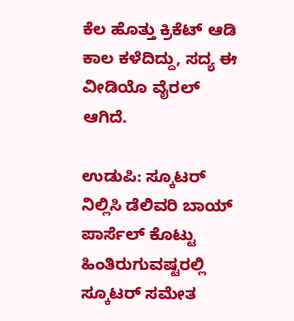ಕೆಲ ಹೊತ್ತು ಕ್ರಿಕೆಟ್ ಆಡಿ ಕಾಲ ಕಳೆದಿದ್ದು, ಸದ್ಯ ಈ ವೀಡಿಯೊ ವೈರಲ್ ಆಗಿದೆ.

ಉಡುಪಿ: ಸ್ಕೂಟರ್ ನಿಲ್ಲಿಸಿ ಡೆಲಿವರಿ ಬಾಯ್ ಪಾರ್ಸೆಲ್ ಕೊಟ್ಟು ಹಿಂತಿರುಗುವಷ್ಟರಲ್ಲಿ ಸ್ಕೂಟರ್ ಸಮೇತ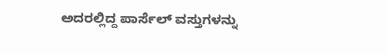ಅದರಲ್ಲಿದ್ದ ಪಾರ್ಸೆಲ್ ವಸ್ತುಗಳನ್ನು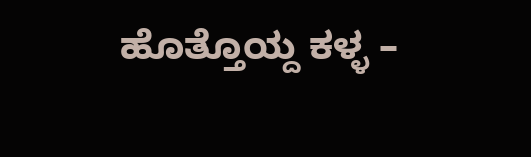ಹೊತ್ತೊಯ್ದ ಕಳ್ಳ –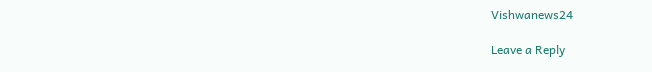Vishwanews24

Leave a Reply